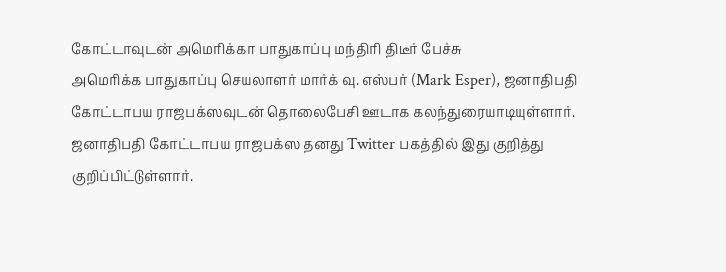கோட்டாவுடன் அமெரிக்கா பாதுகாப்பு மந்திரி திடீர் பேச்சு
அமெரிக்க பாதுகாப்பு செயலாளர் மார்க் வு. எஸ்பர் (Mark Esper), ஜனாதிபதி கோட்டாபய ராஜபக்ஸவுடன் தொலைபேசி ஊடாக கலந்துரையாடியுள்ளார்.
ஜனாதிபதி கோட்டாபய ராஜபக்ஸ தனது Twitter பகத்தில் இது குறித்து குறிப்பிட்டுள்ளார்.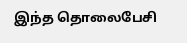இந்த தொலைபேசி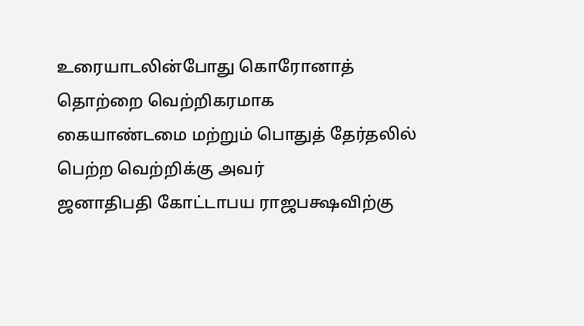உரையாடலின்போது கொரோனாத் தொற்றை வெற்றிகரமாக
கையாண்டமை மற்றும் பொதுத் தேர்தலில் பெற்ற வெற்றிக்கு அவர்
ஜனாதிபதி கோட்டாபய ராஜபக்ஷவிற்கு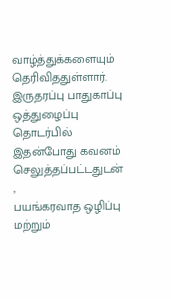வாழ்த்துக்களையும் தெரிவிததுள்ளார்.
இருதரப்பு பாதுகாப்பு ஒத்துழைப்பு தொடர்பில் இதன்போது கவனம் செலுத்தப்பட்டதுடன் ,
பயங்கரவாத ஒழிப்பு மற்றும்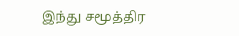இந்து சமூத்திர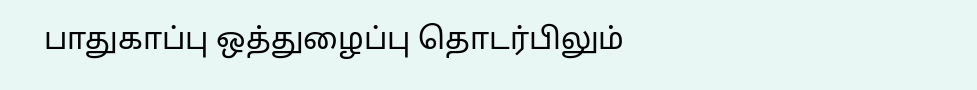பாதுகாப்பு ஒத்துழைப்பு தொடர்பிலும்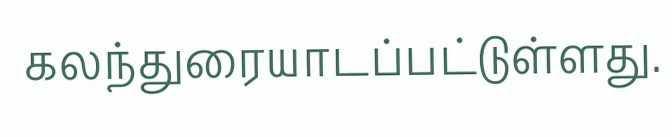கலந்துரையாடப்பட்டுள்ளது.